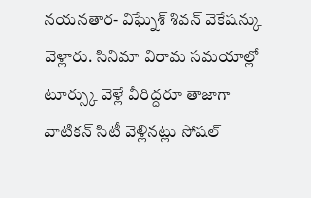నయనతార- విఘ్నేశ్ శివన్ వెకేషన్కు వెళ్లారు. సినిమా విరామ సమయాల్లో టూర్స్కు వెళ్లే వీరిద్దరూ తాజాగా వాటికన్ సిటీ వెళ్లినట్లు సోషల్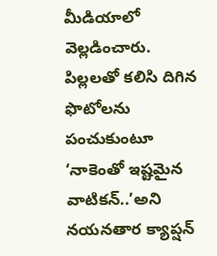మీడియాలో వెల్లడించారు. పిల్లలతో కలిసి దిగిన ఫొటోలను పంచుకుంటూ ‘నాకెంతో ఇష్టమైన వాటికన్..’అని నయనతార క్యాప్షన్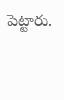పెట్టారు.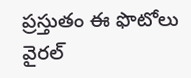ప్రస్తుతం ఈ ఫొటోలు వైరల్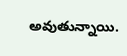అవుతున్నాయి.